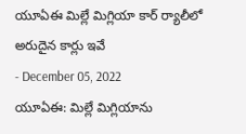యూఏఈ మిల్లే మిగ్లియా కార్ ర్యాలీలో అరుదైన కార్లు ఇవే
- December 05, 2022
యూఏఈ: మిల్లే మిగ్లియాను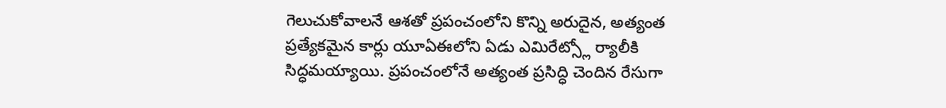గెలుచుకోవాలనే ఆశతో ప్రపంచంలోని కొన్ని అరుదైన, అత్యంత ప్రత్యేకమైన కార్లు యూఏఈలోని ఏడు ఎమిరేట్స్లో ర్యాలీకి సిద్ధమయ్యాయి. ప్రపంచంలోనే అత్యంత ప్రసిద్ధి చెందిన రేసుగా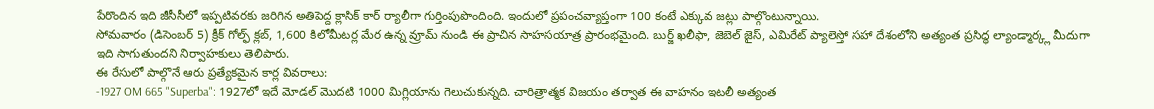పేరొందిన ఇది జీసీసీలో ఇప్పటివరకు జరిగిన అతిపెద్ద క్లాసిక్ కార్ ర్యాలీగా గుర్తింపుపొందింది. ఇందులో ప్రపంచవ్యాప్తంగా 100 కంటే ఎక్కువ జట్లు పాల్గొంటున్నాయి.
సోమవారం (డిసెంబర్ 5) క్రీక్ గోల్ఫ్ క్లబ్, 1,600 కిలోమీటర్ల మేర ఉన్న వ్రూమ్ నుండి ఈ ప్రాచిన సాహసయాత్ర ప్రారంభమైంది. బుర్జ్ ఖలీఫా, జెబెల్ జైస్, ఎమిరేట్ ప్యాలెస్తో సహా దేశంలోని అత్యంత ప్రసిద్ధ ల్యాండ్మార్క్ల మీదుగా ఇది సాగుతుందని నిర్వాహకులు తెలిపారు.
ఈ రేసులో పాల్గొనే ఆరు ప్రత్యేకమైన కార్ల వివరాలు:
-1927 OM 665 "Superba": 1927లో ఇదే మోడల్ మొదటి 1000 మిగ్లియాను గెలుచుకున్నది. చారిత్రాత్మక విజయం తర్వాత ఈ వాహనం ఇటలీ అత్యంత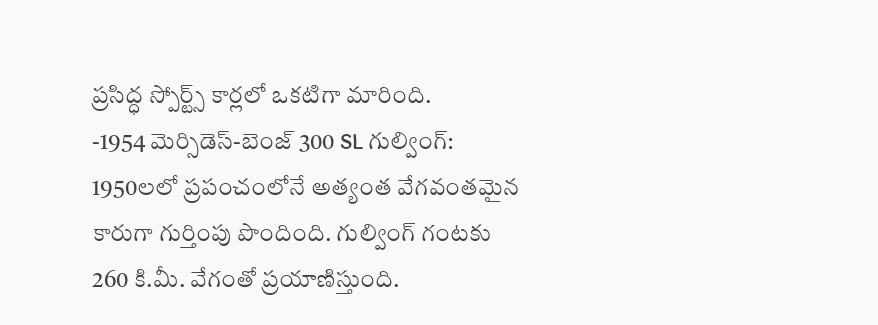ప్రసిద్ధ స్పోర్ట్స్ కార్లలో ఒకటిగా మారింది.
-1954 మెర్సిడెస్-బెంజ్ 300 SL గుల్వింగ్: 1950లలో ప్రపంచంలోనే అత్యంత వేగవంతమైన కారుగా గుర్తింపు పొందింది. గుల్వింగ్ గంటకు 260 కి.మీ. వేగంతో ప్రయాణిస్తుంది.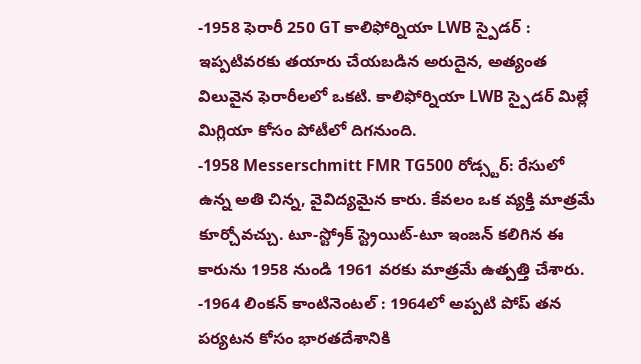-1958 ఫెరారీ 250 GT కాలిఫోర్నియా LWB స్పైడర్ : ఇప్పటివరకు తయారు చేయబడిన అరుదైన, అత్యంత విలువైన ఫెరారీలలో ఒకటి. కాలిఫోర్నియా LWB స్పైడర్ మిల్లే మిగ్లియా కోసం పోటీలో దిగనుంది.
-1958 Messerschmitt FMR TG500 రోడ్స్టర్: రేసులో ఉన్న అతి చిన్న, వైవిద్యమైన కారు. కేవలం ఒక వ్యక్తి మాత్రమే కూర్చోవచ్చు. టూ-స్ట్రోక్ స్ట్రెయిట్-టూ ఇంజన్ కలిగిన ఈ కారును 1958 నుండి 1961 వరకు మాత్రమే ఉత్పత్తి చేశారు.
-1964 లింకన్ కాంటినెంటల్ : 1964లో అప్పటి పోప్ తన పర్యటన కోసం భారతదేశానికి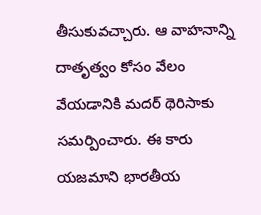తీసుకువచ్చారు. ఆ వాహనాన్ని దాతృత్వం కోసం వేలం వేయడానికి మదర్ థెరిసాకు సమర్పించారు. ఈ కారు యజమాని భారతీయ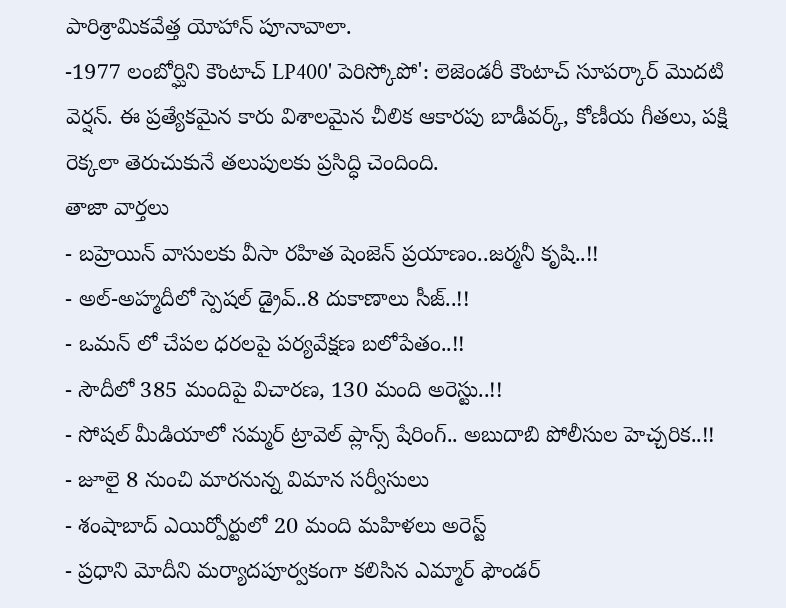పారిశ్రామికవేత్త యోహాన్ పూనావాలా.
-1977 లంబోర్ఘిని కౌంటాచ్ LP400' పెరిస్కోపో': లెజెండరీ కౌంటాచ్ సూపర్కార్ మొదటి వెర్షన్. ఈ ప్రత్యేకమైన కారు విశాలమైన చీలిక ఆకారపు బాడీవర్క్, కోణీయ గీతలు, పక్షి రెక్కలా తెరుచుకునే తలుపులకు ప్రసిద్ధి చెందింది.
తాజా వార్తలు
- బహ్రెయిన్ వాసులకు వీసా రహిత షెంజెన్ ప్రయాణం..జర్మనీ కృషి..!!
- అల్-అహ్మదీలో స్పెషల్ డ్రైవ్..8 దుకాణాలు సీజ్..!!
- ఒమన్ లో చేపల ధరలపై పర్యవేక్షణ బలోపేతం..!!
- సౌదీలో 385 మందిపై విచారణ, 130 మంది అరెస్టు..!!
- సోషల్ మీడియాలో సమ్మర్ ట్రావెల్ ప్లాన్స్ షేరింగ్.. అబుదాబి పోలీసుల హెచ్చరిక..!!
- జూలై 8 నుంచి మారనున్న విమాన సర్వీసులు
- శంషాబాద్ ఎయిర్పోర్టులో 20 మంది మహిళలు అరెస్ట్
- ప్రధాని మోదీని మర్యాదపూర్వకంగా కలిసిన ఎమ్మార్ ఫౌండర్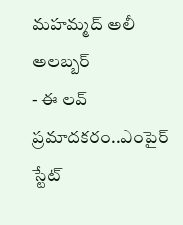మహమ్మద్ అలీ అలబ్బర్
- ఈ లవ్ ప్రమాదకరం..ఎంపైర్ స్టేట్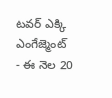టవర్ ఎక్కి ఎంగేజ్మెంట్
- ఈ నెల 20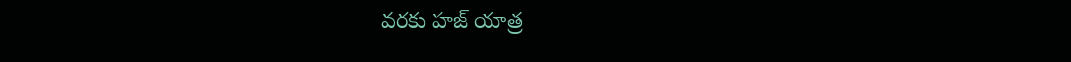వరకు హజ్ యాత్ర